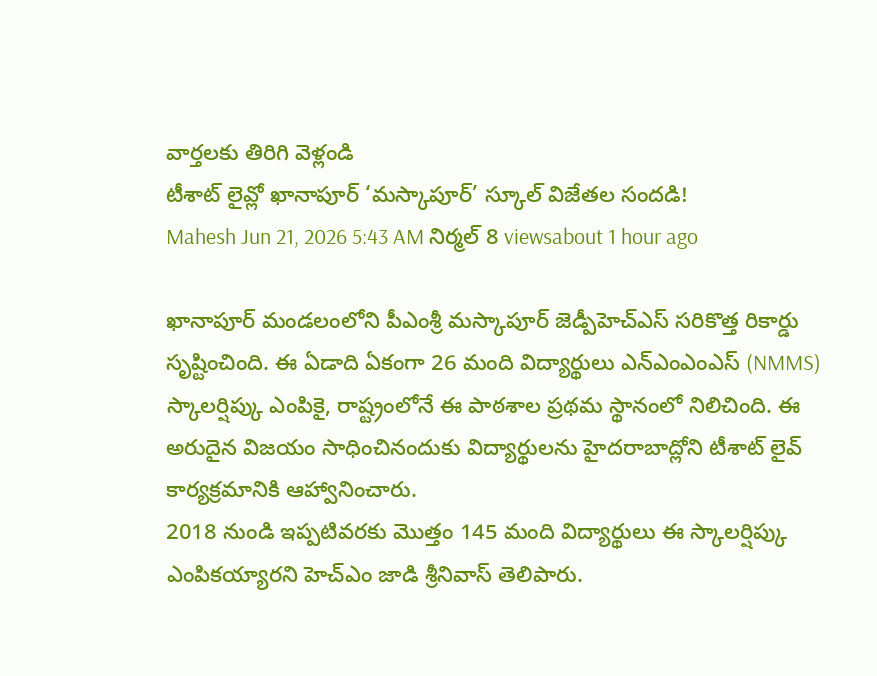వార్తలకు తిరిగి వెళ్లండి
టీశాట్ లైవ్లో ఖానాపూర్ ‘మస్కాపూర్’ స్కూల్ విజేతల సందడి!
Mahesh Jun 21, 2026 5:43 AM నిర్మల్ 8 viewsabout 1 hour ago

ఖానాపూర్ మండలంలోని పీఎంశ్రీ మస్కాపూర్ జెడ్పీహెచ్ఎస్ సరికొత్త రికార్డు సృష్టించింది. ఈ ఏడాది ఏకంగా 26 మంది విద్యార్థులు ఎన్ఎంఎంఎస్ (NMMS) స్కాలర్షిప్కు ఎంపికై, రాష్ట్రంలోనే ఈ పాఠశాల ప్రథమ స్థానంలో నిలిచింది. ఈ అరుదైన విజయం సాధించినందుకు విద్యార్థులను హైదరాబాద్లోని టీశాట్ లైవ్ కార్యక్రమానికి ఆహ్వానించారు.
2018 నుండి ఇప్పటివరకు మొత్తం 145 మంది విద్యార్థులు ఈ స్కాలర్షిప్కు ఎంపికయ్యారని హెచ్ఎం జాడి శ్రీనివాస్ తెలిపారు.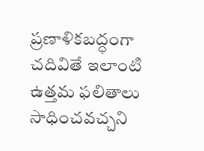ప్రణాళికబద్ధంగా చదివితే ఇలాంటి ఉత్తమ ఫలితాలు సాధించవచ్చని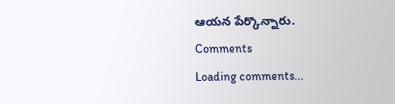ఆయన పేర్కొన్నారు.
Comments
Loading comments...